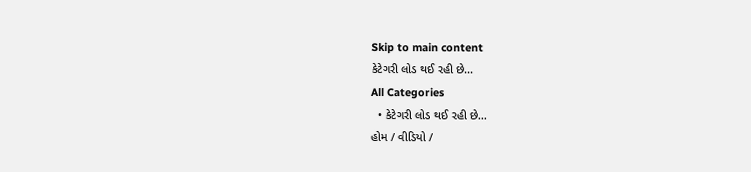Skip to main content
કેટેગરી લોડ થઈ રહી છે...
All Categories
  • કેટેગરી લોડ થઈ રહી છે...
હોમ / વીડિયો /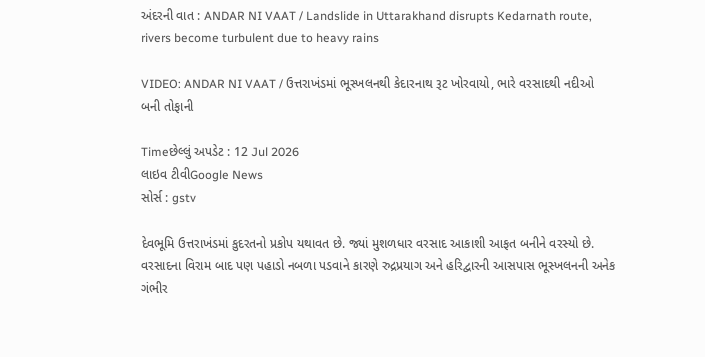અંદરની વાત : ANDAR NI VAAT / Landslide in Uttarakhand disrupts Kedarnath route, rivers become turbulent due to heavy rains

VIDEO: ANDAR NI VAAT / ઉત્તરાખંડમાં ભૂસ્ખલનથી કેદારનાથ રૂટ ખોરવાયો, ભારે વરસાદથી નદીઓ બની તોફાની

Timeછેલ્લું અપડેટ : 12 Jul 2026
લાઇવ ટીવીGoogle News
સોર્સ : gstv

દેવભૂમિ ઉત્તરાખંડમાં કુદરતનો પ્રકોપ યથાવત છે. જ્યાં મુશળધાર વરસાદ આકાશી આફત બનીને વરસ્યો છે. વરસાદના વિરામ બાદ પણ પહાડો નબળા પડવાને કારણે રુદ્રપ્રયાગ અને હરિદ્વારની આસપાસ ભૂસ્ખલનની અનેક ગંભીર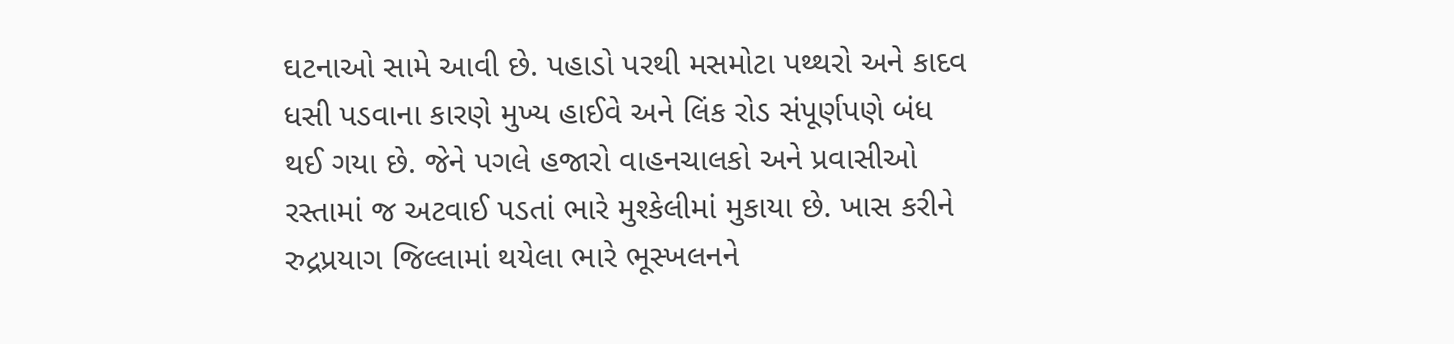ઘટનાઓ સામે આવી છે. પહાડો પરથી મસમોટા પથ્થરો અને કાદવ ધસી પડવાના કારણે મુખ્ય હાઈવે અને લિંક રોડ સંપૂર્ણપણે બંધ થઈ ગયા છે. જેને પગલે હજારો વાહનચાલકો અને પ્રવાસીઓ રસ્તામાં જ અટવાઈ પડતાં ભારે મુશ્કેલીમાં મુકાયા છે. ખાસ કરીને રુદ્રપ્રયાગ જિલ્લામાં થયેલા ભારે ભૂસ્ખલનને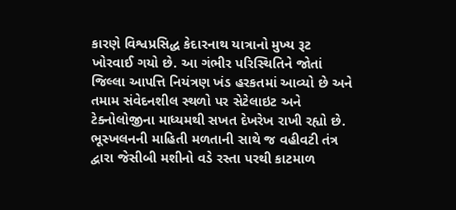કારણે વિશ્વપ્રસિદ્ધ કેદારનાથ યાત્રાનો મુખ્ય રૂટ ખોરવાઈ ગયો છે. આ ગંભીર પરિસ્થિતિને જોતાં જિલ્લા આપત્તિ નિયંત્રણ ખંડ હરકતમાં આવ્યો છે અને તમામ સંવેદનશીલ સ્થળો પર સેટેલાઇટ અને ટેક્નોલોજીના માધ્યમથી સખત દેખરેખ રાખી રહ્યો છે. ભૂસ્ખલનની માહિતી મળતાની સાથે જ વહીવટી તંત્ર દ્વારા જેસીબી મશીનો વડે રસ્તા પરથી કાટમાળ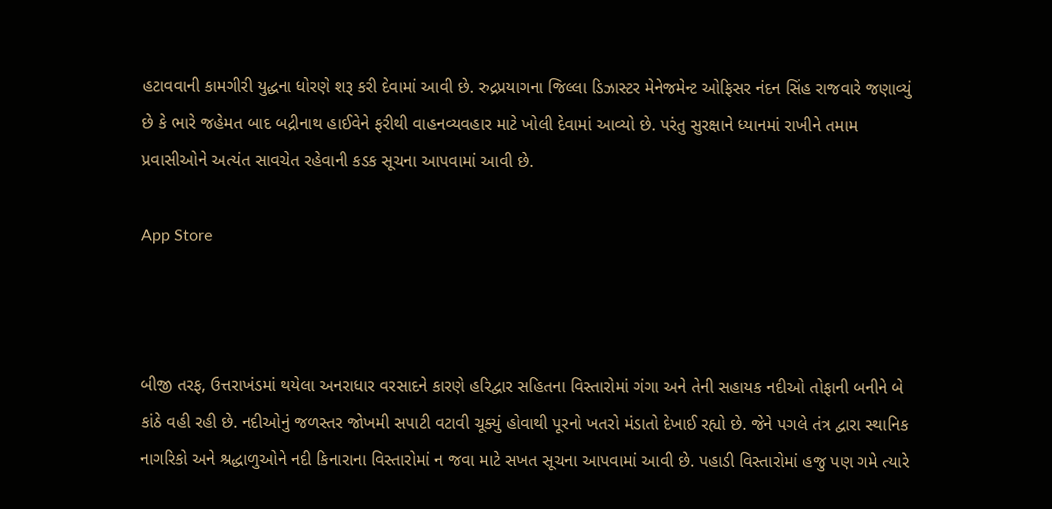હટાવવાની કામગીરી યુદ્ધના ધોરણે શરૂ કરી દેવામાં આવી છે. રુદ્રપ્રયાગના જિલ્લા ડિઝાસ્ટર મેનેજમેન્ટ ઓફિસર નંદન સિંહ રાજવારે જણાવ્યું છે કે ભારે જહેમત બાદ બદ્રીનાથ હાઈવેને ફરીથી વાહનવ્યવહાર માટે ખોલી દેવામાં આવ્યો છે. પરંતુ સુરક્ષાને ધ્યાનમાં રાખીને તમામ પ્રવાસીઓને અત્યંત સાવચેત રહેવાની કડક સૂચના આપવામાં આવી છે.

App Store



બીજી તરફ, ઉત્તરાખંડમાં થયેલા અનરાધાર વરસાદને કારણે હરિદ્વાર સહિતના વિસ્તારોમાં ગંગા અને તેની સહાયક નદીઓ તોફાની બનીને બે કાંઠે વહી રહી છે. નદીઓનું જળસ્તર જોખમી સપાટી વટાવી ચૂક્યું હોવાથી પૂરનો ખતરો મંડાતો દેખાઈ રહ્યો છે. જેને પગલે તંત્ર દ્વારા સ્થાનિક નાગરિકો અને શ્રદ્ધાળુઓને નદી કિનારાના વિસ્તારોમાં ન જવા માટે સખત સૂચના આપવામાં આવી છે. પહાડી વિસ્તારોમાં હજુ પણ ગમે ત્યારે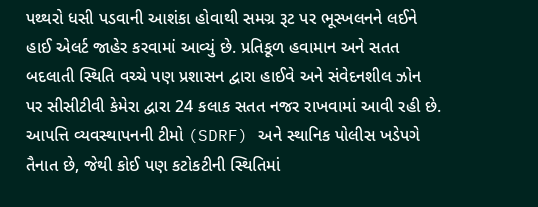પથ્થરો ધસી પડવાની આશંકા હોવાથી સમગ્ર રૂટ પર ભૂસ્ખલનને લઈને હાઈ એલર્ટ જાહેર કરવામાં આવ્યું છે. પ્રતિકૂળ હવામાન અને સતત બદલાતી સ્થિતિ વચ્ચે પણ પ્રશાસન દ્વારા હાઈવે અને સંવેદનશીલ ઝોન પર સીસીટીવી કેમેરા દ્વારા 24 કલાક સતત નજર રાખવામાં આવી રહી છે. આપત્તિ વ્યવસ્થાપનની ટીમો (SDRF) અને સ્થાનિક પોલીસ ખડેપગે તૈનાત છે, જેથી કોઈ પણ કટોકટીની સ્થિતિમાં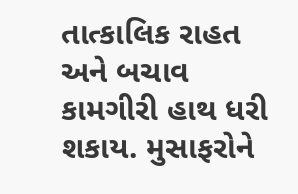તાત્કાલિક રાહત અને બચાવ કામગીરી હાથ ધરી શકાય. મુસાફરોને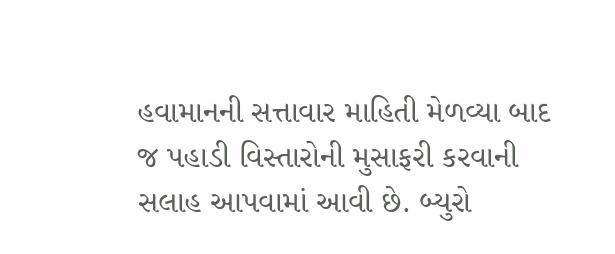હવામાનની સત્તાવાર માહિતી મેળવ્યા બાદ જ પહાડી વિસ્તારોની મુસાફરી કરવાની સલાહ આપવામાં આવી છે. બ્યુરો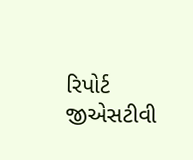રિપોર્ટ જીએસટીવી